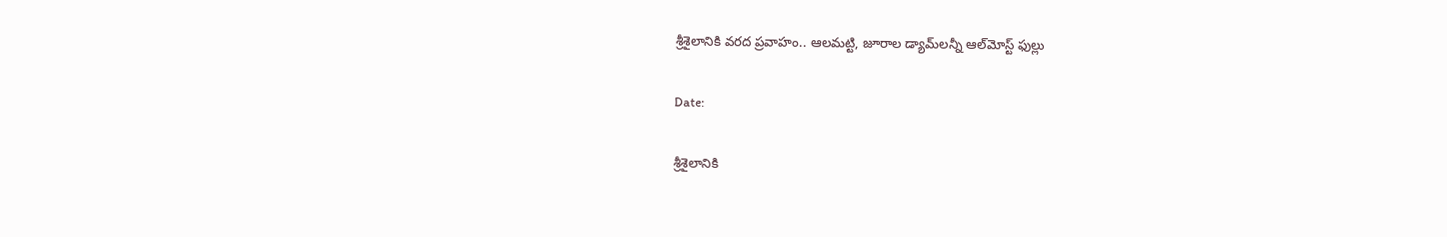శ్రీశైలానికి వరద ప్రవాహం.. ఆలమట్టి, జూరాల డ్యామ్‌లన్నీ ఆల్‌మోస్ట్ ఫుల్లు

Date:

శ్రీశైలానికి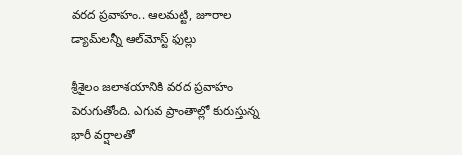వరద ప్రవాహం.. ఆలమట్టి, జూరాల డ్యామ్‌లన్నీ ఆల్‌మోస్ట్ ఫుల్లు

శ్రీశైలం జలాశయానికి వరద ప్రవాహం పెరుగుతోంది. ఎగువ ప్రాంతాల్లో కురుస్తున్న భారీ వర్షాలతో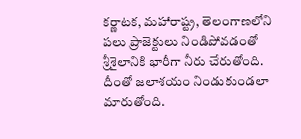కర్ణాటక, మహారాష్ట్ర, తెలంగాణలోని పలు ప్రాజెక్టులు నిండిపోవడంతో శ్రీశైలానికి భారీగా నీరు చేరుతోంది. దీంతో జలాశయం నిండుకుండలా మారుతోంది.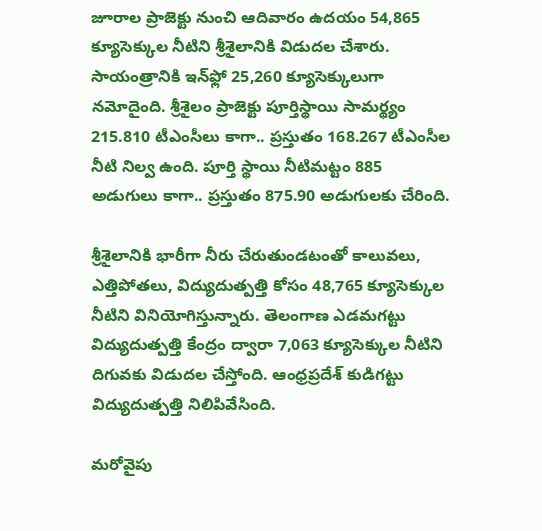జూరాల ప్రాజెక్టు నుంచి ఆదివారం ఉదయం 54,865 క్యూసెక్కుల నీటిని శ్రీశైలానికి విడుదల చేశారు. సాయంత్రానికి ఇన్‌ఫ్లో 25,260 క్యూసెక్కులుగా నమోదైంది. శ్రీశైలం ప్రాజెక్టు పూర్తిస్థాయి సామర్థ్యం 215.810 టీఎంసీలు కాగా.. ప్రస్తుతం 168.267 టీఎంసీల నీటి నిల్వ ఉంది. పూర్తి స్థాయి నీటిమట్టం 885 అడుగులు కాగా.. ప్రస్తుతం 875.90 అడుగులకు చేరింది.

శ్రీశైలానికి భారీగా నీరు చేరుతుండటంతో కాలువలు, ఎత్తిపోతలు, విద్యుదుత్పత్తి కోసం 48,765 క్యూసెక్కుల నీటిని వినియోగిస్తున్నారు. తెలంగాణ ఎడమగట్టు విద్యుదుత్పత్తి కేంద్రం ద్వారా 7,063 క్యూసెక్కుల నీటిని దిగువకు విడుదల చేస్తోంది. ఆంధ్రప్రదేశ్ కుడిగట్టు విద్యుదుత్పత్తి నిలిపివేసింది.

మరోవైపు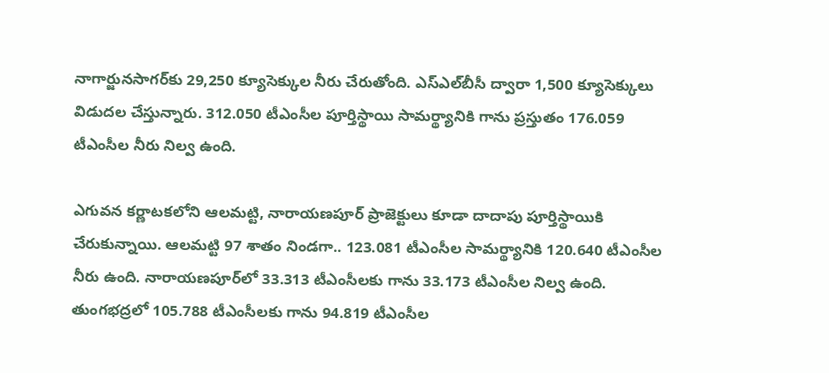నాగార్జునసాగర్‌కు 29,250 క్యూసెక్కుల నీరు చేరుతోంది. ఎస్‌ఎల్‌బీసీ ద్వారా 1,500 క్యూసెక్కులు విడుదల చేస్తున్నారు. 312.050 టీఎంసీల పూర్తిస్థాయి సామర్థ్యానికి గాను ప్రస్తుతం 176.059 టీఎంసీల నీరు నిల్వ ఉంది.

ఎగువన కర్ణాటకలోని ఆలమట్టి, నారాయణపూర్‌ ప్రాజెక్టులు కూడా దాదాపు పూర్తిస్థాయికి చేరుకున్నాయి. ఆలమట్టి 97 శాతం నిండగా.. 123.081 టీఎంసీల సామర్థ్యానికి 120.640 టీఎంసీల నీరు ఉంది. నారాయణపూర్‌లో 33.313 టీఎంసీలకు గాను 33.173 టీఎంసీల నిల్వ ఉంది. తుంగభద్రలో 105.788 టీఎంసీలకు గాను 94.819 టీఎంసీల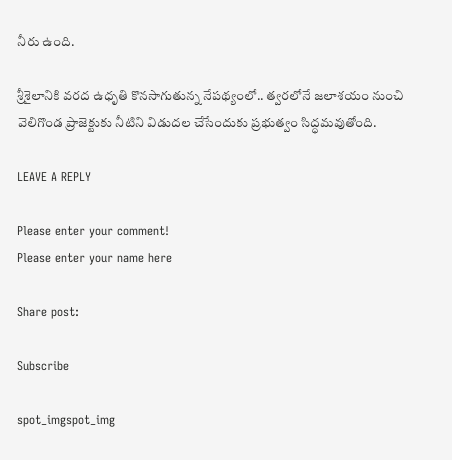నీరు ఉంది.

శ్రీశైలానికి వరద ఉధృతి కొనసాగుతున్న నేపథ్యంలో.. త్వరలోనే జలాశయం నుంచి వెలిగొండ ప్రాజెక్టుకు నీటిని విడుదల చేసేందుకు ప్రభుత్వం సిద్ధమవుతోంది.

LEAVE A REPLY

Please enter your comment!
Please enter your name here

Share post:

Subscribe

spot_imgspot_img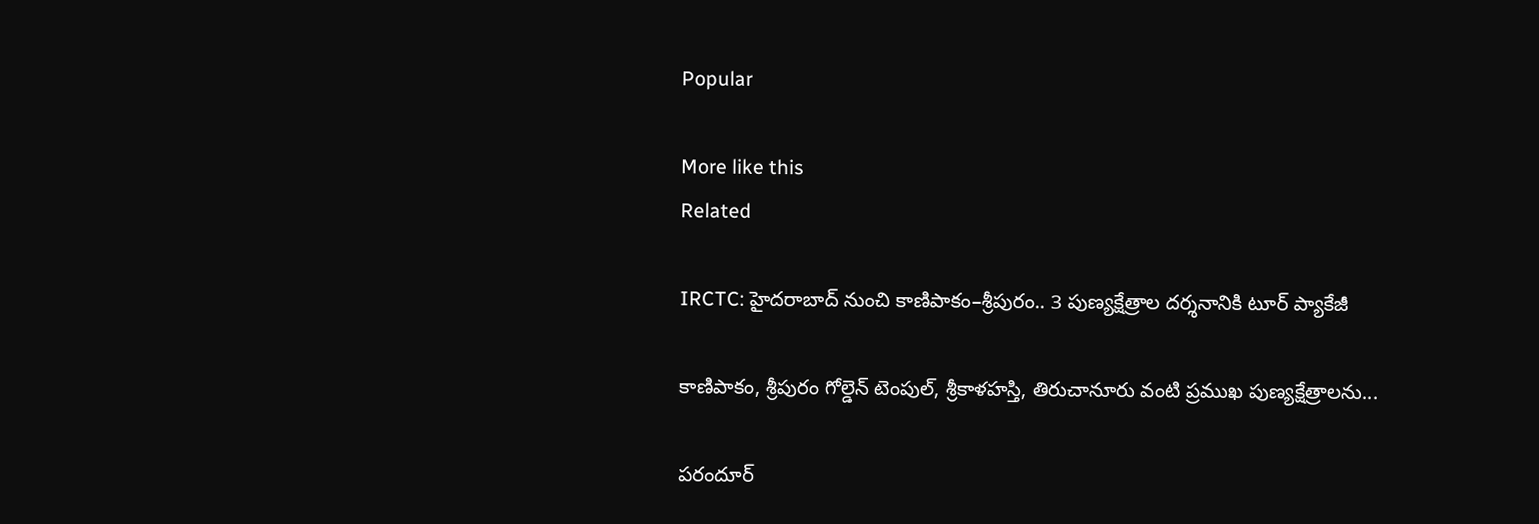Popular

More like this
Related

IRCTC: హైదరాబాద్ నుంచి కాణిపాకం–శ్రీపురం.. 3 పుణ్యక్షేత్రాల దర్శనానికి టూర్ ప్యాకేజీ

కాణిపాకం, శ్రీపురం గోల్డెన్ టెంపుల్, శ్రీకాళహస్తి, తిరుచానూరు వంటి ప్రముఖ పుణ్యక్షేత్రాలను...

పరందూర్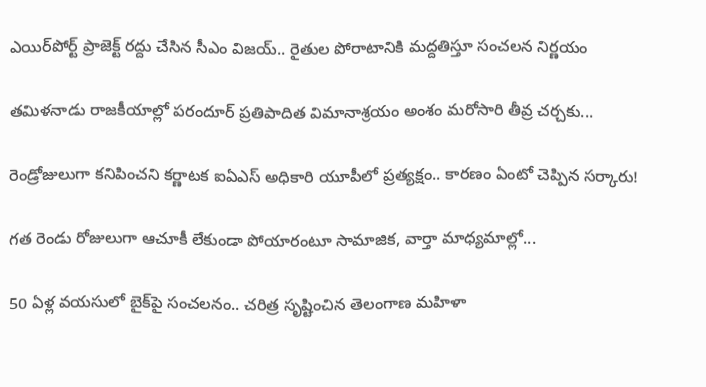ఎయిర్‌పోర్ట్ ప్రాజెక్ట్ రద్దు చేసిన సీఎం విజయ్.. రైతుల పోరాటానికి మద్దతిస్తూ సంచలన నిర్ణయం

తమిళనాడు రాజకీయాల్లో పరందూర్ ప్రతిపాదిత విమానాశ్రయం అంశం మరోసారి తీవ్ర చర్చకు...

రెండ్రోజులుగా కనిపించని కర్ణాటక ఐఏఎస్ అధికారి యూపీలో ప్రత్యక్షం.. కారణం ఏంటో చెప్పిన సర్కారు!

గత రెండు రోజులుగా ఆచూకీ లేకుండా పోయారంటూ సామాజిక, వార్తా మాధ్యమాల్లో...

50 ఏళ్ల వయసులో బైక్‌పై సంచలనం.. చరిత్ర సృష్టించిన తెలంగాణ మహిళా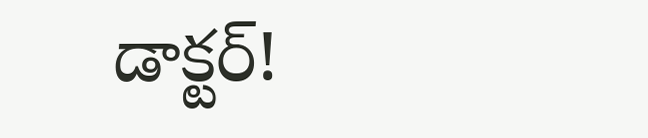డాక్టర్!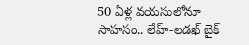50 ఏళ్ల వయసులోనూ సాహసం.. లేహ్-లడఖ్ బైక్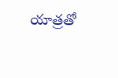యాత్రతో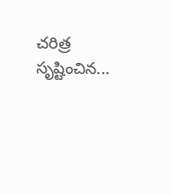చరిత్ర సృష్టించిన...